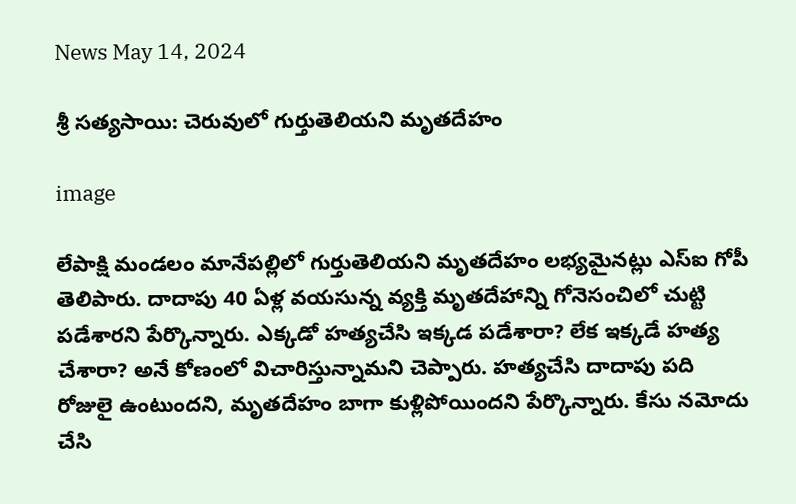News May 14, 2024

శ్రీ సత్యసాయి: చెరువులో గుర్తుతెలియని మృతదేహం

image

లేపాక్షి మండలం మానేపల్లిలో గుర్తుతెలియని మృతదేహం లభ్యమైనట్లు ఎస్ఐ గోపీ తెలిపారు. దాదాపు 40 ఏళ్ల వయసున్న వ్యక్తి మృతదేహాన్ని గోనెసంచిలో చుట్టి పడేశారని పేర్కొన్నారు. ఎక్కడో హత్యచేసి ఇక్కడ పడేశారా? లేక ఇక్కడే హత్య చేశారా? అనే కోణంలో విచారిస్తున్నామని చెప్పారు. హత్యచేసి దాదాపు పది రోజులై ఉంటుందని, మృతదేహం బాగా కుళ్లిపోయిందని పేర్కొన్నారు. కేసు నమోదు చేసి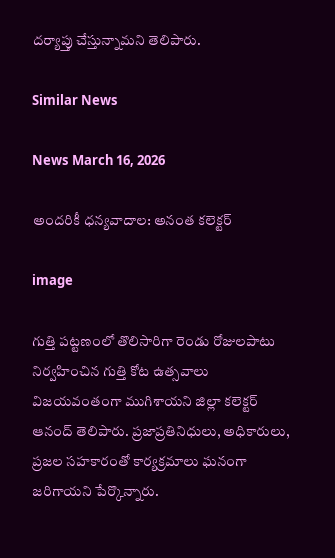దర్యాప్తు చేస్తున్నామని తెలిపారు.

Similar News

News March 16, 2026

అందరికీ ధన్యవాదాల: అనంత కలెక్టర్

image

గుత్తి పట్టణంలో తొలిసారిగా రెండు రోజులపాటు నిర్వహించిన గుత్తి కోట ఉత్సవాలు విజయవంతంగా ముగిశాయని జిల్లా కలెక్టర్ ఆనంద్ తెలిపారు. ప్రజాప్రతినిధులు, అధికారులు, ప్రజల సహకారంతో కార్యక్రమాలు ఘనంగా జరిగాయని పేర్కొన్నారు.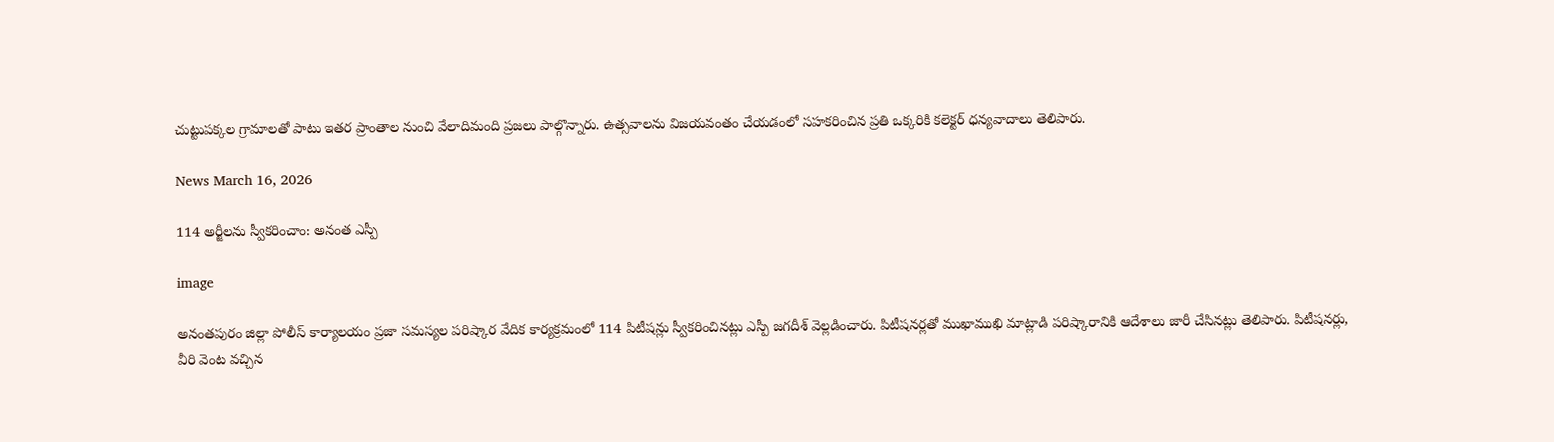చుట్టుపక్కల గ్రామాలతో పాటు ఇతర ప్రాంతాల నుంచి వేలాదిమంది ప్రజలు పాల్గొన్నారు. ఉత్సవాలను విజయవంతం చేయడంలో సహకరించిన ప్రతి ఒక్కరికి కలెక్టర్ ధన్యవాదాలు తెలిపారు.

News March 16, 2026

114 అర్జీలను స్వీకరించాం: అనంత ఎస్పీ

image

అనంతపురం జిల్లా పోలీస్ కార్యాలయం ప్రజా సమస్యల పరిష్కార వేదిక కార్యక్రమంలో 114 పిటీషన్లు స్వీకరించినట్లు ఎస్పీ జగదీశ్ వెల్లడించారు. పిటీషనర్లతో ముఖాముఖి మాట్లాడి పరిష్కారానికి ఆదేశాలు జారీ చేసినట్లు తెలిపారు. పిటీషనర్లు, వీరి వెంట వచ్చిన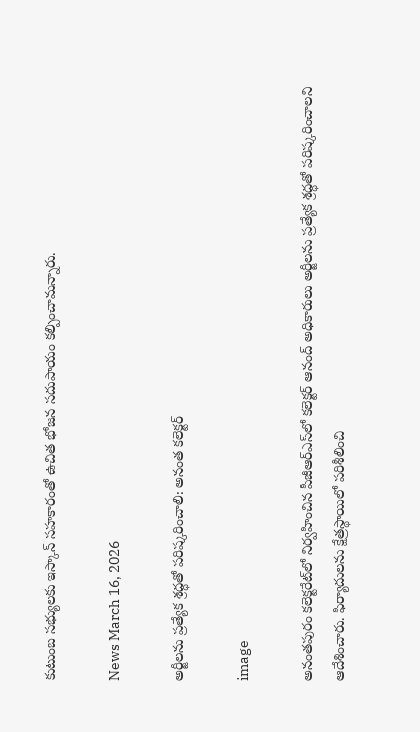కుటుంబ సభ్యులకు ఇస్కాన్ సహకారంతో ఉచిత భోజన సదుపాయం కల్పించామన్నారు.

News March 16, 2026

అర్జీలను ప్రత్యేక శ్రద్ధతో పరిష్కరించాలి: అనంత కలెక్టర్

image

అనంతపురం కలెక్టరేట్‌లో నిర్వహించిన పీజీఆర్ఎస్‌లో కలెక్టర్ ఆనంద్ అధికారులు అర్జీలను ప్రత్యేక శ్రద్ధతో పరిష్కరించాలని ఆదేశించారు. ఫిర్యాదులను క్షేత్రస్థాయిలో పరిశీలించి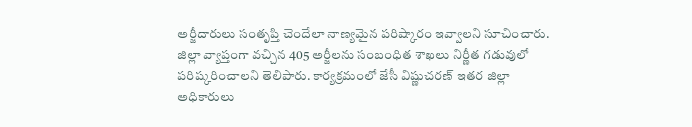అర్జీదారులు సంతృప్తి చెందేలా నాణ్యమైన పరిష్కారం ఇవ్వాలని సూచించారు. జిల్లా వ్యాప్తంగా వచ్చిన 405 అర్జీలను సంబంధిత శాఖలు నిర్ణీత గడువులో పరిష్కరించాలని తెలిపారు. కార్యక్రమంలో జేసీ విష్ణుచరణ్ ఇతర జిల్లా అధికారులు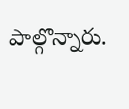పాల్గొన్నారు.